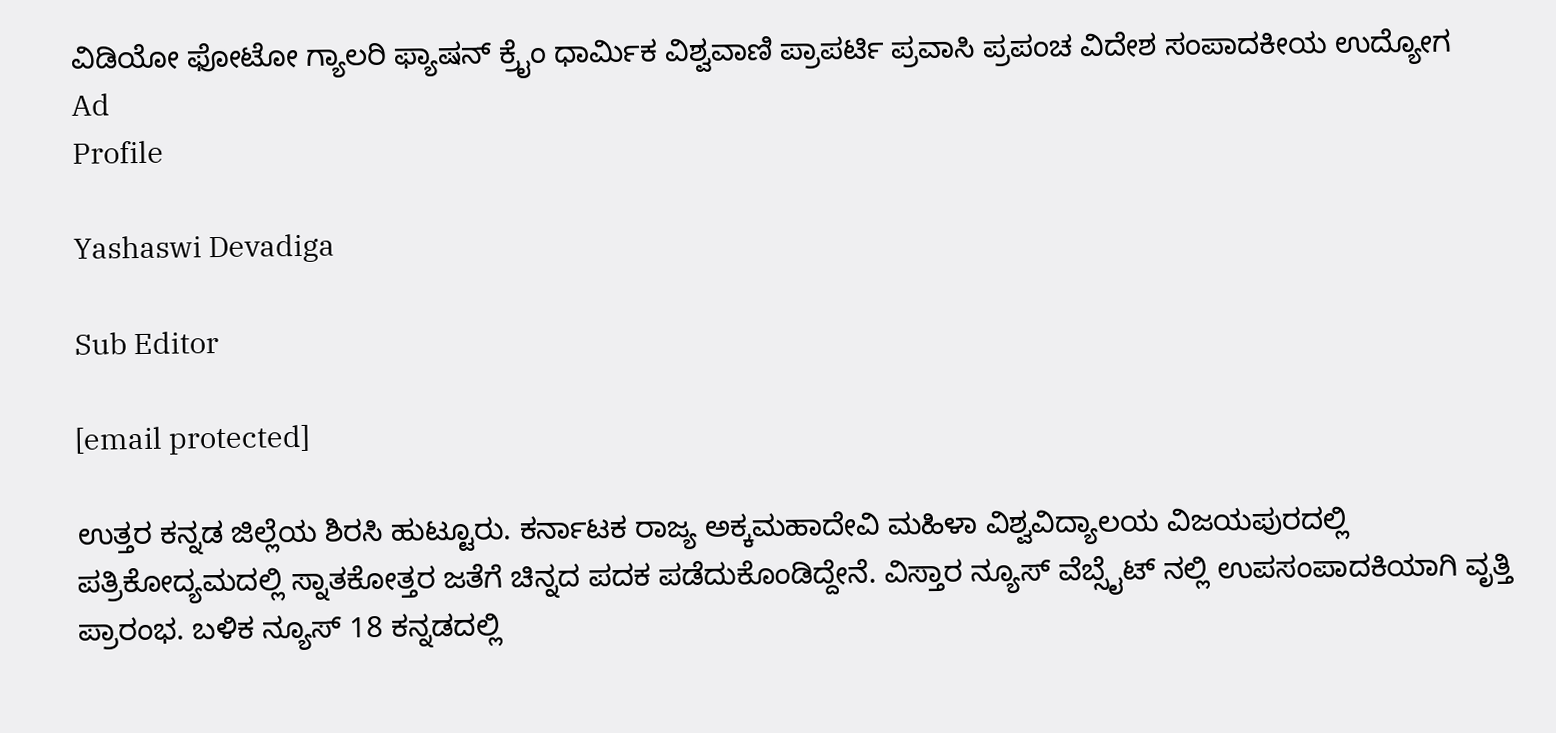ವಿಡಿಯೋ ಫೋಟೋ ಗ್ಯಾಲರಿ ಫ್ಯಾಷನ್ ಕ್ರೈಂ ಧಾರ್ಮಿಕ ವಿಶ್ವವಾಣಿ ಪ್ರಾಪರ್ಟಿ ಪ್ರವಾಸಿ ಪ್ರಪಂಚ ವಿದೇಶ ಸಂಪಾದಕೀಯ ಉದ್ಯೋಗ
Ad
Profile

Yashaswi Devadiga

Sub Editor

[email protected]

ಉತ್ತರ ಕನ್ನಡ ಜಿಲ್ಲೆಯ ಶಿರಸಿ ಹುಟ್ಟೂರು. ಕರ್ನಾಟಕ ರಾಜ್ಯ ಅಕ್ಕಮಹಾದೇವಿ ಮಹಿಳಾ ವಿಶ್ವವಿದ್ಯಾಲಯ ವಿಜಯಪುರದಲ್ಲಿ ಪತ್ರಿಕೋದ್ಯಮದಲ್ಲಿ ಸ್ನಾತಕೋತ್ತರ ಜತೆಗೆ ಚಿನ್ನದ ಪದಕ ಪಡೆದುಕೊಂಡಿದ್ದೇನೆ. ವಿಸ್ತಾರ ನ್ಯೂಸ್ ವೆಬ್ಸೈಟ್ ನಲ್ಲಿ ಉಪಸಂಪಾದಕಿಯಾಗಿ ವೃತ್ತಿ ಪ್ರಾರಂಭ. ಬಳಿಕ ನ್ಯೂಸ್ 18 ಕನ್ನಡದಲ್ಲಿ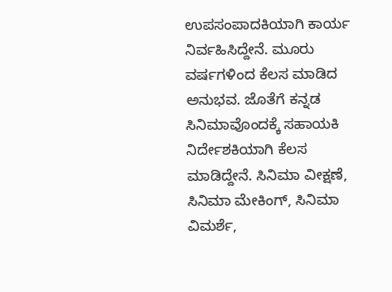ಉಪಸಂಪಾದಕಿಯಾಗಿ ಕಾರ್ಯ ನಿರ್ವಹಿಸಿದ್ದೇನೆ. ಮೂರು ವರ್ಷಗಳಿಂದ ಕೆಲಸ ಮಾಡಿದ ಅನುಭವ. ಜೊತೆಗೆ ಕನ್ನಡ ಸಿನಿಮಾವೊಂದಕ್ಕೆ ಸಹಾಯಕಿ ನಿರ್ದೇಶಕಿಯಾಗಿ ಕೆಲಸ ಮಾಡಿದ್ದೇನೆ. ಸಿನಿಮಾ ವೀಕ್ಷಣೆ, ಸಿನಿಮಾ ಮೇಕಿಂಗ್, ಸಿನಿಮಾ ವಿಮರ್ಶೆ,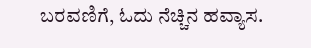ಬರವಣಿಗೆ, ಓದು ನೆಚ್ಚಿನ ಹವ್ಯಾಸ.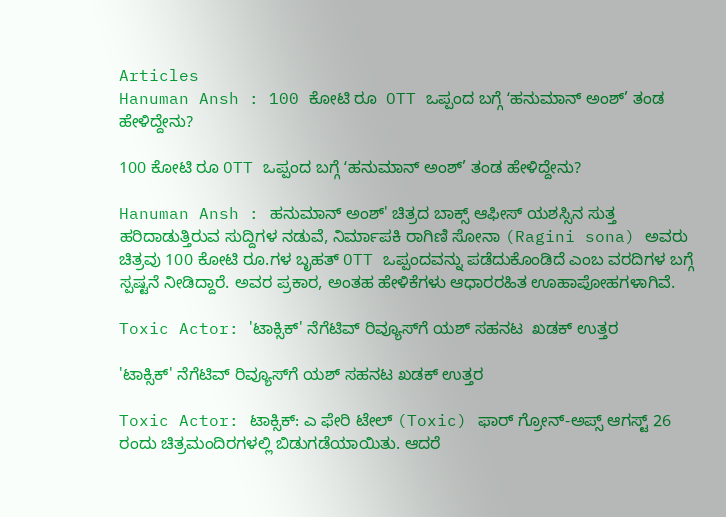Articles
Hanuman Ansh : 100 ಕೋಟಿ ರೂ‌  OTT ಒಪ್ಪಂದ ಬಗ್ಗೆ ʻಹನುಮಾನ್ ಅಂಶ್’ ತಂಡ ಹೇಳಿದ್ದೇನು?

100 ಕೋಟಿ ರೂ‌ OTT ಒಪ್ಪಂದ ಬಗ್ಗೆ ʻಹನುಮಾನ್ ಅಂಶ್’ ತಂಡ ಹೇಳಿದ್ದೇನು?

Hanuman Ansh : ಹನುಮಾನ್ ಅಂಶ್' ಚಿತ್ರದ ಬಾಕ್ಸ್ ಆಫೀಸ್ ಯಶಸ್ಸಿನ ಸುತ್ತ ಹರಿದಾಡುತ್ತಿರುವ ಸುದ್ದಿಗಳ ನಡುವೆ, ನಿರ್ಮಾಪಕಿ ರಾಗಿಣಿ ಸೋನಾ (Ragini sona) ಅವರು ಚಿತ್ರವು 100 ಕೋಟಿ ರೂ.ಗಳ ಬೃಹತ್ OTT ಒಪ್ಪಂದವನ್ನು ಪಡೆದುಕೊಂಡಿದೆ ಎಂಬ ವರದಿಗಳ ಬಗ್ಗೆ ಸ್ಪಷ್ಟನೆ ನೀಡಿದ್ದಾರೆ. ಅವರ ಪ್ರಕಾರ, ಅಂತಹ ಹೇಳಿಕೆಗಳು ಆಧಾರರಹಿತ ಊಹಾಪೋಹಗಳಾಗಿವೆ.

Toxic Actor: 'ಟಾಕ್ಸಿಕ್' ನೆಗೆಟಿವ್ ರಿವ್ಯೂಸ್‌ಗೆ ಯಶ್ ಸಹನಟ  ಖಡಕ್ ಉತ್ತರ

'ಟಾಕ್ಸಿಕ್' ನೆಗೆಟಿವ್ ರಿವ್ಯೂಸ್‌ಗೆ ಯಶ್ ಸಹನಟ ಖಡಕ್ ಉತ್ತರ

Toxic Actor: ಟಾಕ್ಸಿಕ್: ಎ ಫೇರಿ ಟೇಲ್ (Toxic) ಫಾರ್ ಗ್ರೋನ್-ಅಪ್ಸ್ ಆಗಸ್ಟ್ 26 ರಂದು ಚಿತ್ರಮಂದಿರಗಳಲ್ಲಿ ಬಿಡುಗಡೆಯಾಯಿತು. ಆದರೆ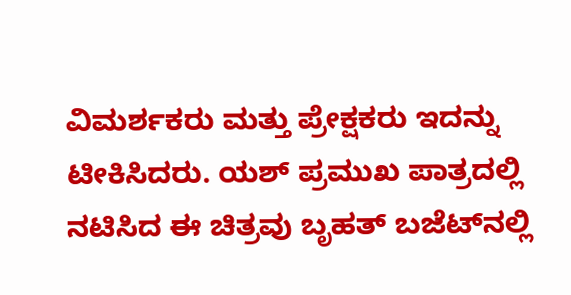ವಿಮರ್ಶಕರು ಮತ್ತು ಪ್ರೇಕ್ಷಕರು ಇದನ್ನು ಟೀಕಿಸಿದರು. ಯಶ್ ಪ್ರಮುಖ ಪಾತ್ರದಲ್ಲಿ ನಟಿಸಿದ ಈ ಚಿತ್ರವು ಬೃಹತ್ ಬಜೆಟ್‌ನಲ್ಲಿ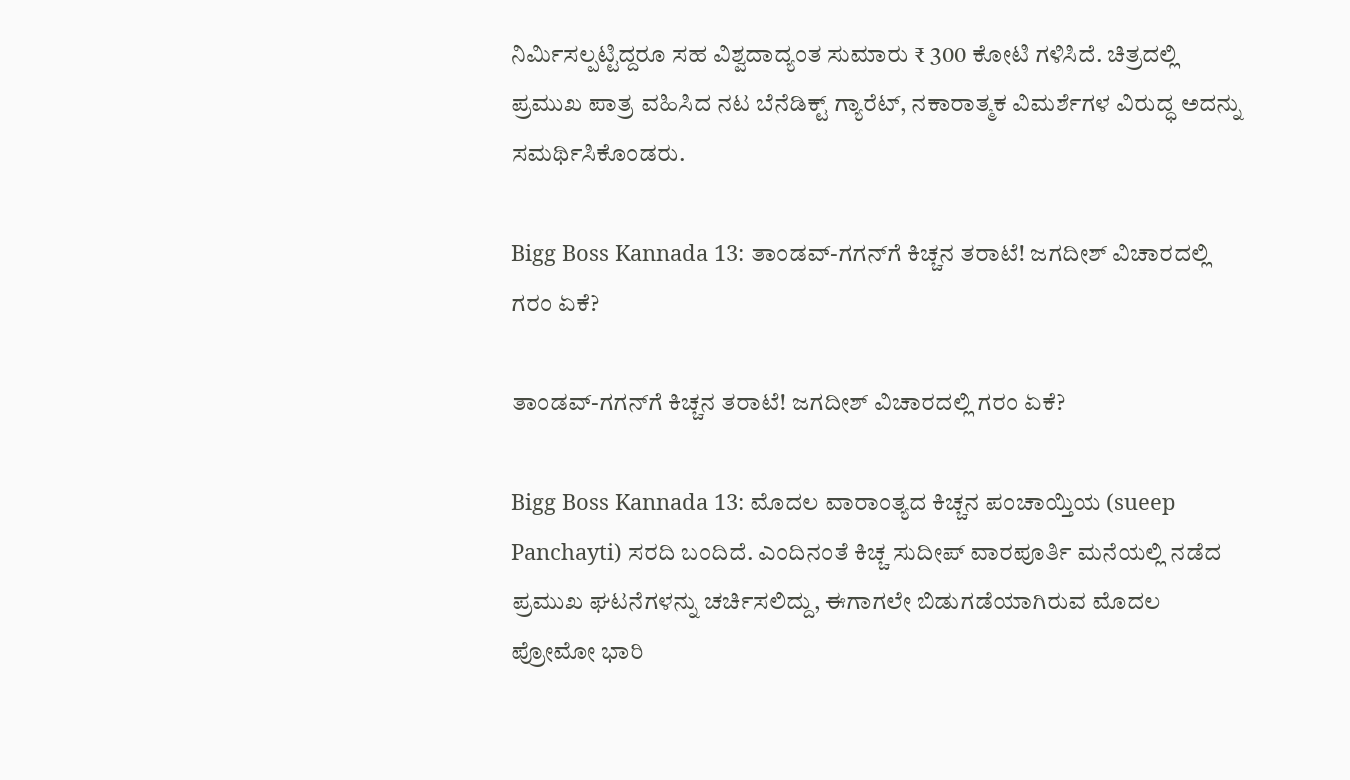ನಿರ್ಮಿಸಲ್ಪಟ್ಟಿದ್ದರೂ ಸಹ ವಿಶ್ವದಾದ್ಯಂತ ಸುಮಾರು ₹ 300 ಕೋಟಿ ಗಳಿಸಿದೆ. ಚಿತ್ರದಲ್ಲಿ ಪ್ರಮುಖ ಪಾತ್ರ ವಹಿಸಿದ ನಟ ಬೆನೆಡಿಕ್ಟ್ ಗ್ಯಾರೆಟ್, ನಕಾರಾತ್ಮಕ ವಿಮರ್ಶೆಗಳ ವಿರುದ್ಧ ಅದನ್ನು ಸಮರ್ಥಿಸಿಕೊಂಡರು.

Bigg Boss Kannada 13: ತಾಂಡವ್-ಗಗನ್‍‍ಗೆ ಕಿಚ್ಚನ ತರಾಟೆ! ಜಗದೀಶ್ ವಿಚಾರದಲ್ಲಿ ಗರಂ ಏಕೆ?

ತಾಂಡವ್-ಗಗನ್‍‍ಗೆ ಕಿಚ್ಚನ ತರಾಟೆ! ಜಗದೀಶ್ ವಿಚಾರದಲ್ಲಿ ಗರಂ ಏಕೆ?

Bigg Boss Kannada 13: ಮೊದಲ ವಾರಾಂತ್ಯದ ಕಿಚ್ಚನ ಪಂಚಾಯ್ತಿಯ (sueep Panchayti) ಸರದಿ ಬಂದಿದೆ. ಎಂದಿನಂತೆ ಕಿಚ್ಚ ಸುದೀಪ್ ವಾರಪೂರ್ತಿ ಮನೆಯಲ್ಲಿ ನಡೆದ ಪ್ರಮುಖ ಘಟನೆಗಳನ್ನು ಚರ್ಚಿಸಲಿದ್ದು, ಈಗಾಗಲೇ ಬಿಡುಗಡೆಯಾಗಿರುವ ಮೊದಲ ಪ್ರೋಮೋ ಭಾರಿ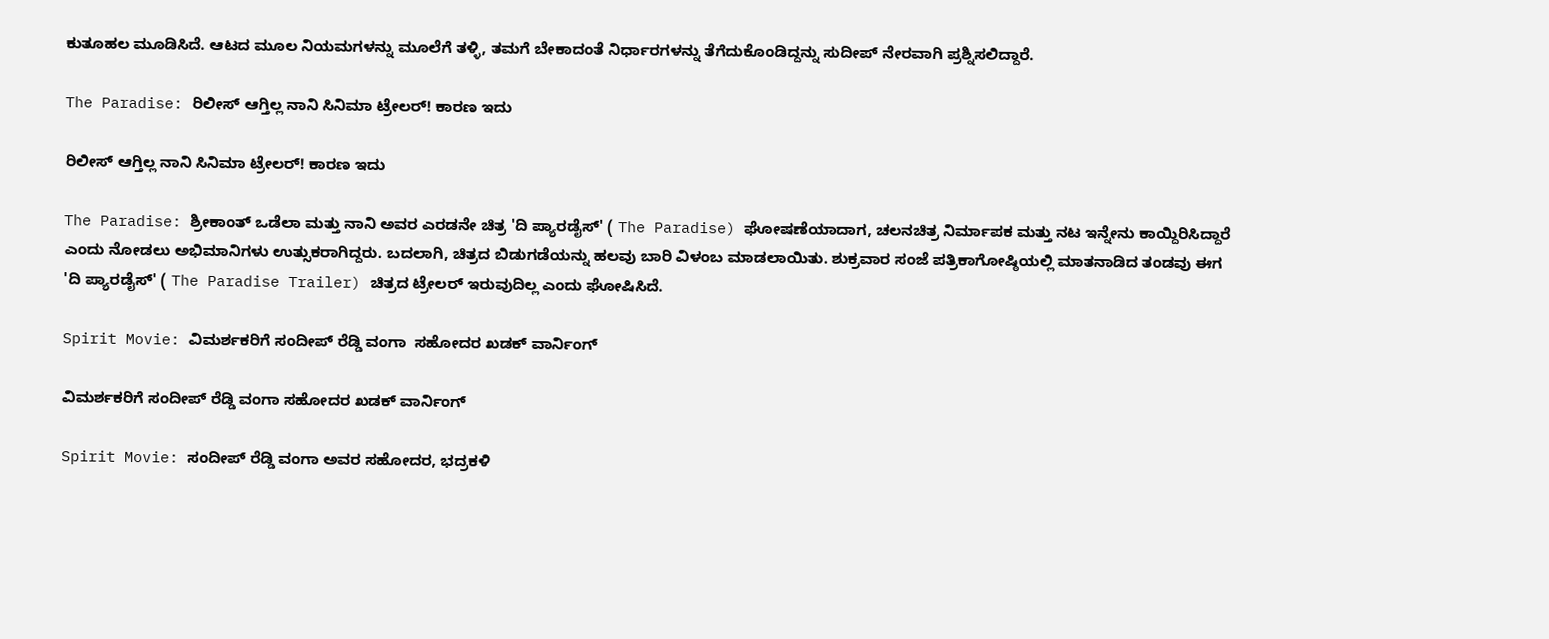ಕುತೂಹಲ ಮೂಡಿಸಿದೆ. ಆಟದ ಮೂಲ ನಿಯಮಗಳನ್ನು ಮೂಲೆಗೆ ತಳ್ಳಿ, ತಮಗೆ ಬೇಕಾದಂತೆ ನಿರ್ಧಾರಗಳನ್ನು ತೆಗೆದುಕೊಂಡಿದ್ದನ್ನು ಸುದೀಪ್ ನೇರವಾಗಿ ಪ್ರಶ್ನಿಸಲಿದ್ದಾರೆ.

The Paradise: ರಿಲೀಸ್‌ ಆಗ್ತಿಲ್ಲ ನಾನಿ ಸಿನಿಮಾ ಟ್ರೇಲರ್‌! ಕಾರಣ ಇದು

ರಿಲೀಸ್‌ ಆಗ್ತಿಲ್ಲ ನಾನಿ ಸಿನಿಮಾ ಟ್ರೇಲರ್‌! ಕಾರಣ ಇದು

The Paradise: ಶ್ರೀಕಾಂತ್ ಒಡೆಲಾ ಮತ್ತು ನಾನಿ ಅವರ ಎರಡನೇ ಚಿತ್ರ 'ದಿ ಪ್ಯಾರಡೈಸ್' ( The Paradise) ಘೋಷಣೆಯಾದಾಗ, ಚಲನಚಿತ್ರ ನಿರ್ಮಾಪಕ ಮತ್ತು ನಟ ಇನ್ನೇನು ಕಾಯ್ದಿರಿಸಿದ್ದಾರೆ ಎಂದು ನೋಡಲು ಅಭಿಮಾನಿಗಳು ಉತ್ಸುಕರಾಗಿದ್ದರು. ಬದಲಾಗಿ, ಚಿತ್ರದ ಬಿಡುಗಡೆಯನ್ನು ಹಲವು ಬಾರಿ ವಿಳಂಬ ಮಾಡಲಾಯಿತು. ಶುಕ್ರವಾರ ಸಂಜೆ ಪತ್ರಿಕಾಗೋಷ್ಠಿಯಲ್ಲಿ ಮಾತನಾಡಿದ ತಂಡವು ಈಗ 'ದಿ ಪ್ಯಾರಡೈಸ್' ( The Paradise Trailer) ಚಿತ್ರದ ಟ್ರೇಲರ್ ಇರುವುದಿಲ್ಲ ಎಂದು ಘೋಷಿಸಿದೆ.

Spirit Movie: ವಿಮರ್ಶಕರಿಗೆ ಸಂದೀಪ್ ರೆಡ್ಡಿ ವಂಗಾ  ಸಹೋದರ ಖಡಕ್ ವಾರ್ನಿಂಗ್

ವಿಮರ್ಶಕರಿಗೆ ಸಂದೀಪ್ ರೆಡ್ಡಿ ವಂಗಾ ಸಹೋದರ ಖಡಕ್ ವಾರ್ನಿಂಗ್

Spirit Movie: ಸಂದೀಪ್ ರೆಡ್ಡಿ ವಂಗಾ ಅವರ ಸಹೋದರ, ಭದ್ರಕಳಿ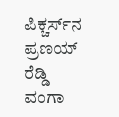ಪಿಕ್ಚರ್ಸ್‌ನ ಪ್ರಣಯ್ ರೆಡ್ಡಿ ವಂಗಾ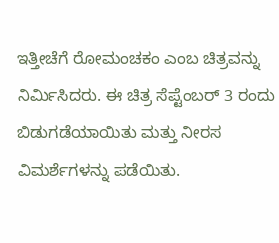ಇತ್ತೀಚೆಗೆ ರೋಮಂಚಕಂ ಎಂಬ ಚಿತ್ರವನ್ನು ನಿರ್ಮಿಸಿದರು. ಈ ಚಿತ್ರ ಸೆಪ್ಟೆಂಬರ್ 3 ರಂದು ಬಿಡುಗಡೆಯಾಯಿತು ಮತ್ತು ನೀರಸ ವಿಮರ್ಶೆಗಳನ್ನು ಪಡೆಯಿತು.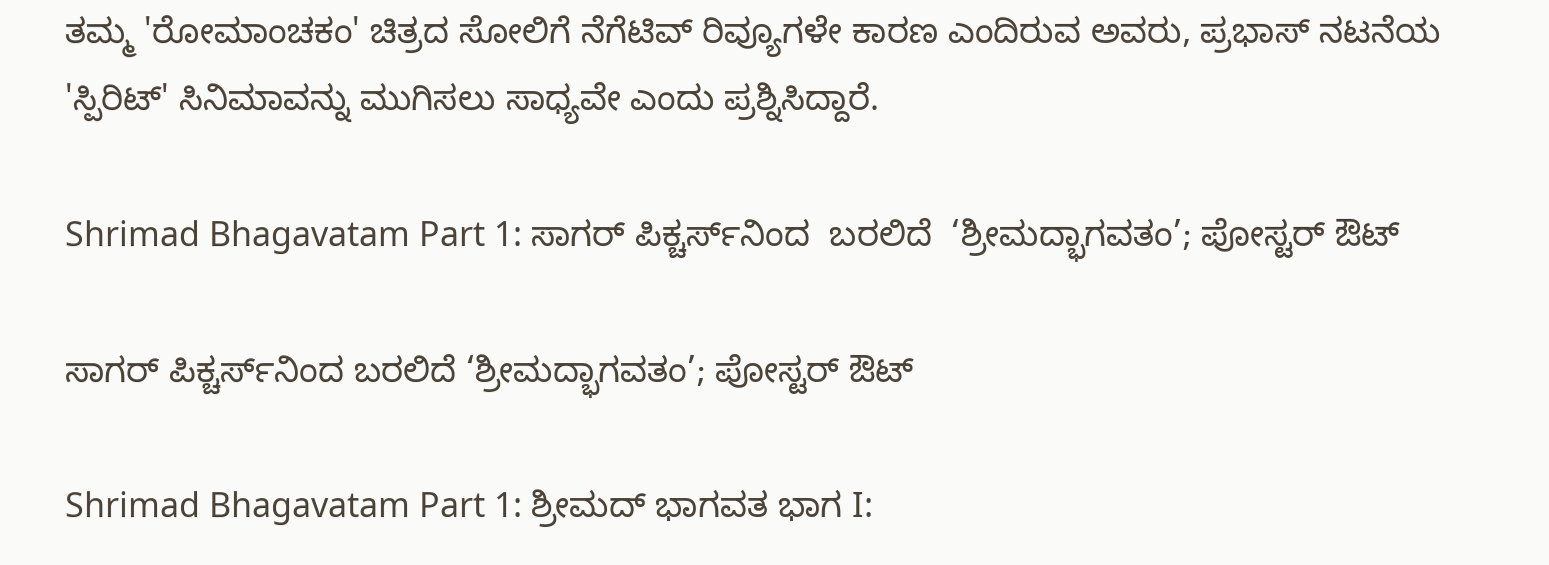ತಮ್ಮ 'ರೋಮಾಂಚಕಂ' ಚಿತ್ರದ ಸೋಲಿಗೆ ನೆಗೆಟಿವ್ ರಿವ್ಯೂಗಳೇ ಕಾರಣ ಎಂದಿರುವ ಅವರು, ಪ್ರಭಾಸ್ ನಟನೆಯ 'ಸ್ಪಿರಿಟ್' ಸಿನಿಮಾವನ್ನು ಮುಗಿಸಲು ಸಾಧ್ಯವೇ ಎಂದು ಪ್ರಶ್ನಿಸಿದ್ದಾರೆ.

Shrimad Bhagavatam Part 1: ಸಾಗರ್ ಪಿಕ್ಚರ್ಸ್‌ನಿಂದ  ಬರಲಿದೆ  ‘ಶ್ರೀಮದ್ಭಾಗವತಂ’; ಪೋಸ್ಟರ್‌ ಔಟ್‌

ಸಾಗರ್ ಪಿಕ್ಚರ್ಸ್‌ನಿಂದ ಬರಲಿದೆ ‘ಶ್ರೀಮದ್ಭಾಗವತಂ’; ಪೋಸ್ಟರ್‌ ಔಟ್‌

Shrimad Bhagavatam Part 1: ಶ್ರೀಮದ್ ಭಾಗವತ ಭಾಗ I: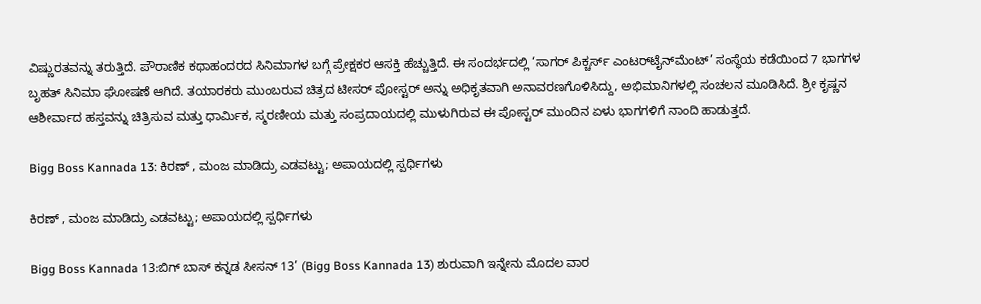ವಿಷ್ಣುರತವನ್ನು ತರುತ್ತಿದೆ. ಪೌರಾಣಿಕ ಕಥಾಹಂದರದ ಸಿನಿಮಾಗಳ ಬಗ್ಗೆ ಪ್ರೇಕ್ಷಕರ ಆಸಕ್ತಿ ಹೆಚ್ಚುತ್ತಿದೆ. ಈ ಸಂದರ್ಭದಲ್ಲಿ ‘ಸಾಗರ್ ಪಿಕ್ಚರ್ಸ್ ಎಂಟರ್‌ಟೈನ್‌ಮೆಂಟ್’ ಸಂಸ್ಥೆಯ ಕಡೆಯಿಂದ 7 ಭಾಗಗಳ ಬೃಹತ್ ಸಿನಿಮಾ ಘೋಷಣೆ ಆಗಿದೆ. ತಯಾರಕರು ಮುಂಬರುವ ಚಿತ್ರದ ಟೀಸರ್ ಪೋಸ್ಟರ್ ಅನ್ನು ಅಧಿಕೃತವಾಗಿ ಅನಾವರಣಗೊಳಿಸಿದ್ದು, ಅಭಿಮಾನಿಗಳಲ್ಲಿ ಸಂಚಲನ ಮೂಡಿಸಿದೆ. ಶ್ರೀ ಕೃಷ್ಣನ ಆಶೀರ್ವಾದ ಹಸ್ತವನ್ನು ಚಿತ್ರಿಸುವ ಮತ್ತು ಧಾರ್ಮಿಕ, ಸ್ಮರಣೀಯ ಮತ್ತು ಸಂಪ್ರದಾಯದಲ್ಲಿ ಮುಳುಗಿರುವ ಈ ಪೋಸ್ಟರ್ ಮುಂದಿನ ಏಳು ಭಾಗಗಳಿಗೆ ನಾಂದಿ ಹಾಡುತ್ತದೆ.

Bigg Boss Kannada 13: ಕಿರಣ್‌ , ಮಂಜ ಮಾಡಿದ್ರು ಎಡವಟ್ಟು; ಅಪಾಯದಲ್ಲಿ ಸ್ಪರ್ಧಿಗಳು

ಕಿರಣ್‌ , ಮಂಜ ಮಾಡಿದ್ರು ಎಡವಟ್ಟು; ಅಪಾಯದಲ್ಲಿ ಸ್ಪರ್ಧಿಗಳು

Bigg Boss Kannada 13:ಬಿಗ್ ಬಾಸ್ ಕನ್ನಡ ಸೀಸನ್ 13’ (Bigg Boss Kannada 13) ಶುರುವಾಗಿ ಇನ್ನೇನು ಮೊದಲ ವಾರ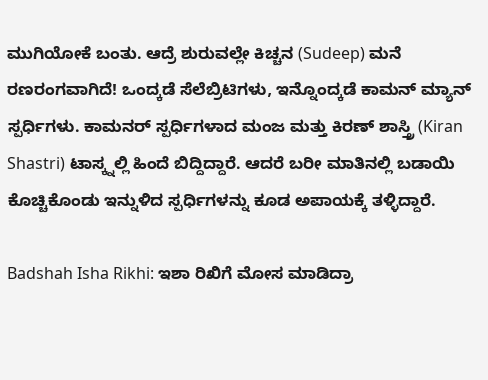ಮುಗಿಯೋಕೆ ಬಂತು. ಆದ್ರೆ ಶುರುವಲ್ಲೇ ಕಿಚ್ಚನ (Sudeep) ಮನೆ ರಣರಂಗವಾಗಿದೆ! ಒಂದ್ಕಡೆ ಸೆಲೆಬ್ರಿಟಿಗಳು, ಇನ್ನೊಂದ್ಕಡೆ ಕಾಮನ್‌ ಮ್ಯಾನ್ ಸ್ಪರ್ಧಿಗಳು. ಕಾಮನರ್ ಸ್ಪರ್ಧಿಗಳಾದ ಮಂಜ ಮತ್ತು ಕಿರಣ್ ಶಾಸ್ತ್ರಿ (Kiran Shastri) ಟಾಸ್ಕ್ನಲ್ಲಿ ಹಿಂದೆ ಬಿದ್ದಿದ್ದಾರೆ. ಆದರೆ ಬರೀ ಮಾತಿನಲ್ಲಿ ಬಡಾಯಿ ಕೊಚ್ಚಿಕೊಂಡು ಇನ್ನುಳಿದ ಸ್ಪರ್ಧಿಗಳನ್ನು ಕೂಡ ಅಪಾಯಕ್ಕೆ ತಳ್ಳಿದ್ದಾರೆ.

Badshah Isha Rikhi: ಇಶಾ ರಿಖಿಗೆ ಮೋಸ ಮಾಡಿದ್ರಾ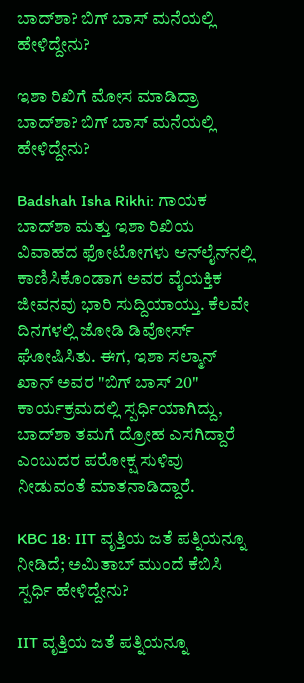ಬಾದ್‌ಶಾ? ಬಿಗ್‌ ಬಾಸ್‌ ಮನೆಯಲ್ಲಿ ಹೇಳಿದ್ದೇನು?

ಇಶಾ ರಿಖಿಗೆ ಮೋಸ ಮಾಡಿದ್ರಾ ಬಾದ್‌ಶಾ? ಬಿಗ್‌ ಬಾಸ್‌ ಮನೆಯಲ್ಲಿ ಹೇಳಿದ್ದೇನು?

Badshah Isha Rikhi: ಗಾಯಕ ಬಾದ್‌ಶಾ ಮತ್ತು ಇಶಾ ರಿಖಿಯ ವಿವಾಹದ ಫೋಟೋಗಳು ಆನ್‌ಲೈನ್‌ನಲ್ಲಿ ಕಾಣಿಸಿಕೊಂಡಾಗ ಅವರ ವೈಯಕ್ತಿಕ ಜೀವನವು ಭಾರಿ ಸುದ್ದಿಯಾಯ್ತು. ಕೆಲವೇ ದಿನಗಳಲ್ಲಿ ಜೋಡಿ ಡಿವೋರ್ಸ್‌ ಘೋಷಿಸಿತು. ಈಗ, ಇಶಾ ಸಲ್ಮಾನ್ ಖಾನ್ ಅವರ "ಬಿಗ್ ಬಾಸ್ 20" ಕಾರ್ಯಕ್ರಮದಲ್ಲಿ ಸ್ಪರ್ಧಿಯಾಗಿದ್ದು, ಬಾದ್‌ಶಾ ತಮಗೆ ದ್ರೋಹ ಎಸಗಿದ್ದಾರೆ ಎಂಬುದರ ಪರೋಕ್ಷ ಸುಳಿವು ನೀಡುವಂತೆ ಮಾತನಾಡಿದ್ದಾರೆ.

KBC 18: IIT ವೃತ್ತಿಯ ಜತೆ ಪತ್ನಿಯನ್ನೂ ನೀಡಿದೆ; ಅಮಿತಾಬ್ ಮುಂದೆ ಕೆಬಿಸಿ  ಸ್ಪರ್ಧಿ ಹೇಳಿದ್ದೇನು?

IIT ವೃತ್ತಿಯ ಜತೆ ಪತ್ನಿಯನ್ನೂ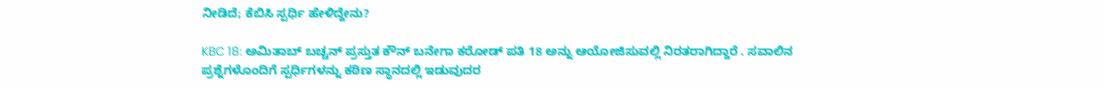ನೀಡಿದೆ; ಕೆಬಿಸಿ ಸ್ಪರ್ಧಿ ಹೇಳಿದ್ದೇನು?

KBC 18: ಅಮಿತಾಬ್ ಬಚ್ಚನ್ ಪ್ರಸ್ತುತ ಕೌನ್ ಬನೇಗಾ ಕರೋಡ್ ಪತಿ 18 ಅನ್ನು ಆಯೋಜಿಸುವಲ್ಲಿ ನಿರತರಾಗಿದ್ದಾರೆ . ಸವಾಲಿನ ಪ್ರಶ್ನೆಗಳೊಂದಿಗೆ ಸ್ಪರ್ಧಿಗಳನ್ನು ಕಠಿಣ ಸ್ಥಾನದಲ್ಲಿ ಇಡುವುದರ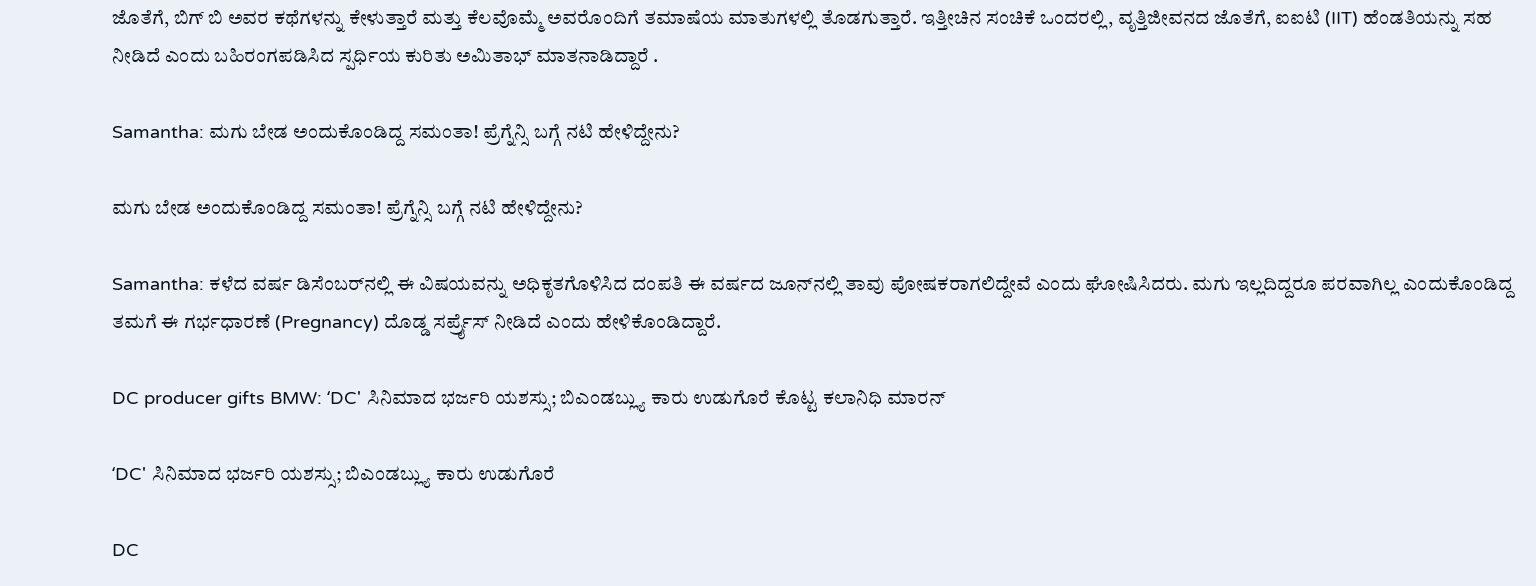ಜೊತೆಗೆ, ಬಿಗ್ ಬಿ ಅವರ ಕಥೆಗಳನ್ನು ಕೇಳುತ್ತಾರೆ ಮತ್ತು ಕೆಲವೊಮ್ಮೆ ಅವರೊಂದಿಗೆ ತಮಾಷೆಯ ಮಾತುಗಳಲ್ಲಿ ತೊಡಗುತ್ತಾರೆ. ಇತ್ತೀಚಿನ ಸಂಚಿಕೆ ಒಂದರಲ್ಲಿ, ವೃತ್ತಿಜೀವನದ ಜೊತೆಗೆ, ಐಐಟಿ (IIT) ಹೆಂಡತಿಯನ್ನು ಸಹ ನೀಡಿದೆ ಎಂದು ಬಹಿರಂಗಪಡಿಸಿದ ಸ್ಪರ್ಧಿಯ ಕುರಿತು ಅಮಿತಾಭ್‌ ಮಾತನಾಡಿದ್ದಾರೆ .

Samantha: ಮಗು ಬೇಡ ಅಂದುಕೊಂಡಿದ್ದ ಸಮಂತಾ! ಪ್ರೆಗ್ನೆನ್ಸಿ ಬಗ್ಗೆ ನಟಿ ಹೇಳಿದ್ದೇನು?

ಮಗು ಬೇಡ ಅಂದುಕೊಂಡಿದ್ದ ಸಮಂತಾ! ಪ್ರೆಗ್ನೆನ್ಸಿ ಬಗ್ಗೆ ನಟಿ ಹೇಳಿದ್ದೇನು?

Samantha: ಕಳೆದ ವರ್ಷ ಡಿಸೆಂಬರ್‌ನಲ್ಲಿ ಈ ವಿಷಯವನ್ನು ಅಧಿಕೃತಗೊಳಿಸಿದ ದಂಪತಿ ಈ ವರ್ಷದ ಜೂನ್‌ನಲ್ಲಿ ತಾವು ಪೋಷಕರಾಗಲಿದ್ದೇವೆ ಎಂದು ಘೋಷಿಸಿದರು. ಮಗು ಇಲ್ಲದಿದ್ದರೂ ಪರವಾಗಿಲ್ಲ ಎಂದುಕೊಂಡಿದ್ದ ತಮಗೆ ಈ ಗರ್ಭಧಾರಣೆ (Pregnancy) ದೊಡ್ಡ ಸರ್ಪ್ರೈಸ್ ನೀಡಿದೆ ಎಂದು ಹೇಳಿಕೊಂಡಿದ್ದಾರೆ.

DC producer gifts BMW: ʻDC' ಸಿನಿಮಾದ ಭರ್ಜರಿ ಯಶಸ್ಸು; ಬಿಎಂಡಬ್ಲ್ಯು ಕಾರು ಉಡುಗೊರೆ ಕೊಟ್ಟ ಕಲಾನಿಧಿ ಮಾರನ್

ʻDC' ಸಿನಿಮಾದ ಭರ್ಜರಿ ಯಶಸ್ಸು; ಬಿಎಂಡಬ್ಲ್ಯು ಕಾರು ಉಡುಗೊರೆ

DC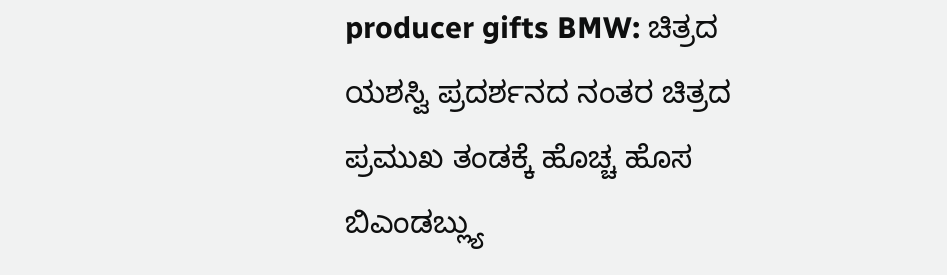producer gifts BMW: ಚಿತ್ರದ ಯಶಸ್ವಿ ಪ್ರದರ್ಶನದ ನಂತರ ಚಿತ್ರದ ಪ್ರಮುಖ ತಂಡಕ್ಕೆ ಹೊಚ್ಚ ಹೊಸ ಬಿಎಂಡಬ್ಲ್ಯು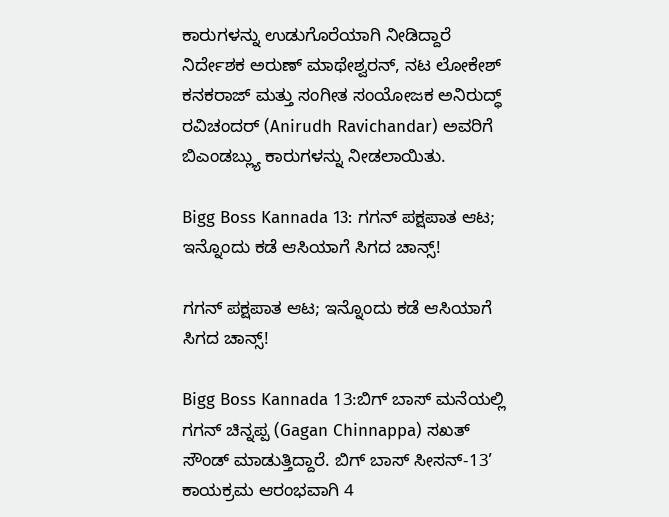ಕಾರುಗಳನ್ನು ಉಡುಗೊರೆಯಾಗಿ ನೀಡಿದ್ದಾರೆ ನಿರ್ದೇಶಕ ಅರುಣ್ ಮಾಥೇಶ್ವರನ್, ನಟ ಲೋಕೇಶ್ ಕನಕರಾಜ್ ಮತ್ತು ಸಂಗೀತ ಸಂಯೋಜಕ ಅನಿರುದ್ಧ್ ರವಿಚಂದರ್ (Anirudh Ravichandar) ಅವರಿಗೆ ಬಿಎಂಡಬ್ಲ್ಯು ಕಾರುಗಳನ್ನು ನೀಡಲಾಯಿತು.

Bigg Boss Kannada 13: ಗಗನ್ ಪಕ್ಷಪಾತ ಆಟ; ಇನ್ನೊಂದು ಕಡೆ ಆಸಿಯಾಗೆ ಸಿಗದ ಚಾನ್ಸ್‌!

ಗಗನ್ ಪಕ್ಷಪಾತ ಆಟ; ಇನ್ನೊಂದು ಕಡೆ ಆಸಿಯಾಗೆ ಸಿಗದ ಚಾನ್ಸ್‌!

Bigg Boss Kannada 13:ಬಿಗ್‌ ಬಾಸ್‌ ಮನೆಯಲ್ಲಿ ಗಗನ್‌ ಚಿನ್ನಪ್ಪ (Gagan Chinnappa) ಸಖತ್‌ ಸೌಂಡ್‌ ಮಾಡುತ್ತಿದ್ದಾರೆ. ಬಿಗ್ ಬಾಸ್ ಸೀಸನ್‌-13’ ಕಾಯಕ್ರಮ ಆರಂಭವಾಗಿ 4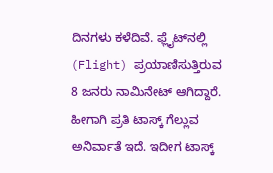ದಿನಗಳು ಕಳೆದಿವೆ. ಫ್ಲೈಟ್‌ನಲ್ಲಿ (Flight) ಪ್ರಯಾಣಿಸುತ್ತಿರುವ 8 ಜನರು ನಾಮಿನೇಟ್ ಆಗಿದ್ದಾರೆ. ಹೀಗಾಗಿ ಪ್ರತಿ ಟಾಸ್ಕ್‌ ಗೆಲ್ಲುವ ಅನಿರ್ವಾತೆ ಇದೆ. ಇದೀಗ ಟಾಸ್ಕ್‌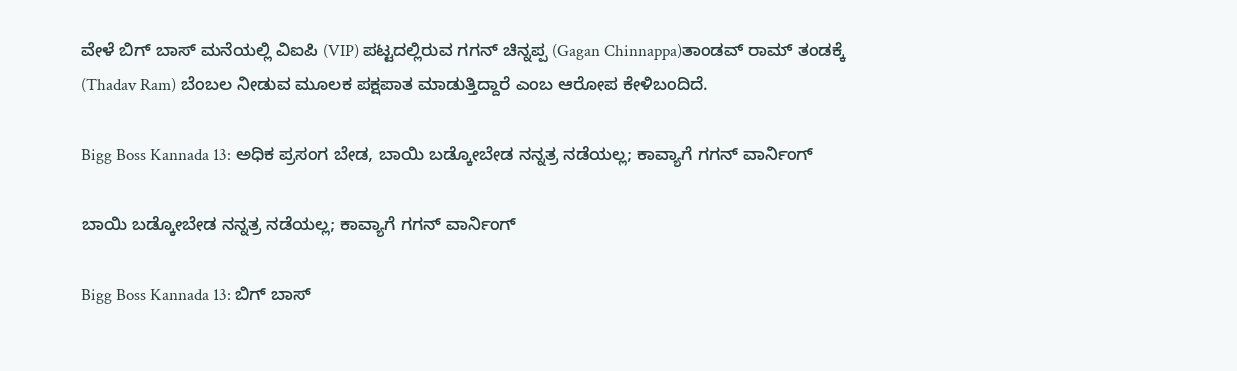ವೇಳೆ ಬಿಗ್ ಬಾಸ್ ಮನೆಯಲ್ಲಿ ವಿಐಪಿ (VIP) ಪಟ್ಟದಲ್ಲಿರುವ ಗಗನ್ ಚಿನ್ನಪ್ಪ (Gagan Chinnappa)ತಾಂಡವ್ ರಾಮ್ ತಂಡಕ್ಕೆ (Thadav Ram) ಬೆಂಬಲ ನೀಡುವ ಮೂಲಕ ಪಕ್ಷಪಾತ ಮಾಡುತ್ತಿದ್ದಾರೆ ಎಂಬ ಆರೋಪ ಕೇಳಿಬಂದಿದೆ.

Bigg Boss Kannada 13: ಅಧಿಕ ಪ್ರಸಂಗ ಬೇಡ, ಬಾಯಿ ಬಡ್ಕೋಬೇಡ ನನ್ನತ್ರ ನಡೆಯಲ್ಲ; ಕಾವ್ಯಾಗೆ ಗಗನ್‌ ವಾರ್ನಿಂಗ್‌

ಬಾಯಿ ಬಡ್ಕೋಬೇಡ ನನ್ನತ್ರ ನಡೆಯಲ್ಲ; ಕಾವ್ಯಾಗೆ ಗಗನ್‌ ವಾರ್ನಿಂಗ್‌

Bigg Boss Kannada 13: ಬಿಗ್‌ ಬಾಸ್‌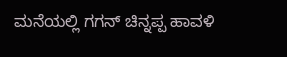ಮನೆಯಲ್ಲಿ ಗಗನ್‌ ಚಿನ್ನಪ್ಪ ಹಾವಳಿ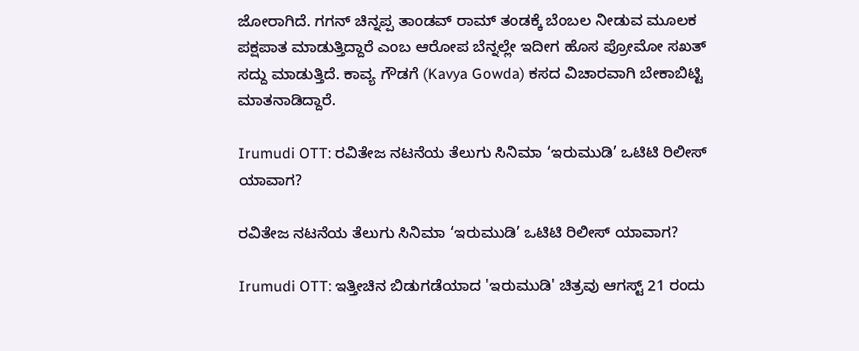ಜೋರಾಗಿದೆ. ಗಗನ್ ಚಿನ್ನಪ್ಪ ತಾಂಡವ್ ರಾಮ್ ತಂಡಕ್ಕೆ ಬೆಂಬಲ ನೀಡುವ ಮೂಲಕ ಪಕ್ಷಪಾತ ಮಾಡುತ್ತಿದ್ದಾರೆ ಎಂಬ ಆರೋಪ ಬೆನ್ನಲ್ಲೇ ಇದೀಗ ಹೊಸ ಪ್ರೋಮೋ ಸಖತ್‌ ಸದ್ದು ಮಾಡುತ್ತಿದೆ. ಕಾವ್ಯ ಗೌಡಗೆ (Kavya Gowda) ಕಸದ ವಿಚಾರವಾಗಿ ಬೇಕಾಬಿಟ್ಟಿ ಮಾತನಾಡಿದ್ದಾರೆ.

Irumudi OTT: ರವಿತೇಜ ನಟನೆಯ ತೆಲುಗು ಸಿನಿಮಾ ‘ಇರುಮುಡಿ’ ಒಟಿಟಿ ರಿಲೀಸ್‌ ಯಾವಾಗ?

ರವಿತೇಜ ನಟನೆಯ ತೆಲುಗು ಸಿನಿಮಾ ‘ಇರುಮುಡಿ’ ಒಟಿಟಿ ರಿಲೀಸ್‌ ಯಾವಾಗ?

Irumudi OTT: ಇತ್ತೀಚಿನ ಬಿಡುಗಡೆಯಾದ 'ಇರುಮುಡಿ' ಚಿತ್ರವು ಆಗಸ್ಟ್ 21 ರಂದು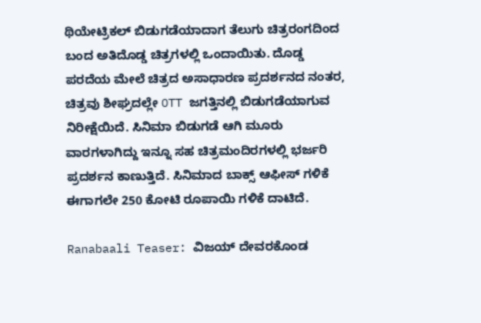ಥಿಯೇಟ್ರಿಕಲ್ ಬಿಡುಗಡೆಯಾದಾಗ ತೆಲುಗು ಚಿತ್ರರಂಗದಿಂದ ಬಂದ ಅತಿದೊಡ್ಡ ಚಿತ್ರಗಳಲ್ಲಿ ಒಂದಾಯಿತು. ದೊಡ್ಡ ಪರದೆಯ ಮೇಲೆ ಚಿತ್ರದ ಅಸಾಧಾರಣ ಪ್ರದರ್ಶನದ ನಂತರ, ಚಿತ್ರವು ಶೀಘ್ರದಲ್ಲೇ OTT ಜಗತ್ತಿನಲ್ಲಿ ಬಿಡುಗಡೆಯಾಗುವ ನಿರೀಕ್ಷೆಯಿದೆ. ಸಿನಿಮಾ ಬಿಡುಗಡೆ ಆಗಿ ಮೂರು ವಾರಗಳಾಗಿದ್ದು ಇನ್ನೂ ಸಹ ಚಿತ್ರಮಂದಿರಗಳಲ್ಲಿ ಭರ್ಜರಿ ಪ್ರದರ್ಶನ ಕಾಣುತ್ತಿದೆ. ಸಿನಿಮಾದ ಬಾಕ್ಸ್ ಆಫೀಸ್ ಗಳಿಕೆ ಈಗಾಗಲೇ 250 ಕೋಟಿ ರೂಪಾಯಿ ಗಳಿಕೆ ದಾಟಿದೆ.

Ranabaali Teaser: ವಿಜಯ್ ದೇವರಕೊಂಡ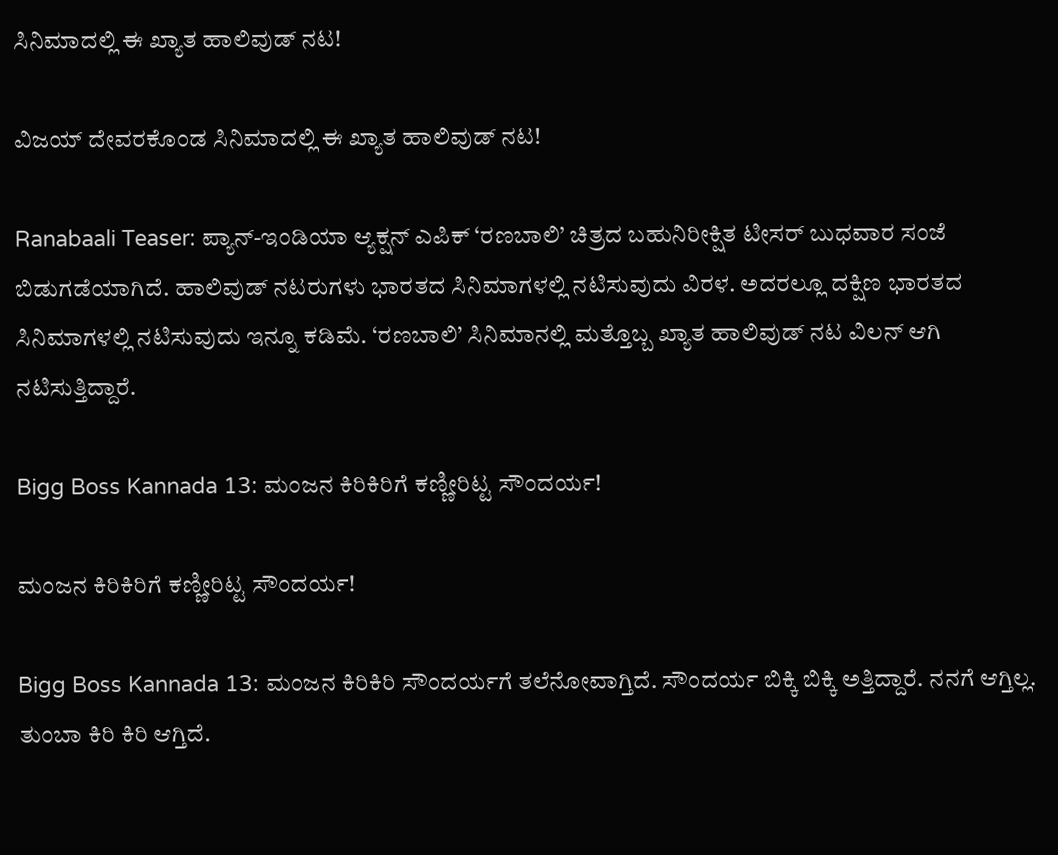ಸಿನಿಮಾದಲ್ಲಿ ಈ ಖ್ಯಾತ ಹಾಲಿವುಡ್ ನಟ!

ವಿಜಯ್ ದೇವರಕೊಂಡ ಸಿನಿಮಾದಲ್ಲಿ ಈ ಖ್ಯಾತ ಹಾಲಿವುಡ್ ನಟ!

Ranabaali Teaser: ಪ್ಯಾನ್-ಇಂಡಿಯಾ ಆ್ಯಕ್ಷನ್ ಎಪಿಕ್ ‘ರಣಬಾಲಿ’ ಚಿತ್ರದ ಬಹುನಿರೀಕ್ಷಿತ ಟೀಸರ್ ಬುಧವಾರ ಸಂಜೆ ಬಿಡುಗಡೆಯಾಗಿದೆ. ಹಾಲಿವುಡ್ ನಟರುಗಳು ಭಾರತದ ಸಿನಿಮಾಗಳಲ್ಲಿ ನಟಿಸುವುದು ವಿರಳ. ಅದರಲ್ಲೂ ದಕ್ಷಿಣ ಭಾರತದ ಸಿನಿಮಾಗಳಲ್ಲಿ ನಟಿಸುವುದು ಇನ್ನೂ ಕಡಿಮೆ. ‘ರಣಬಾಲಿ’ ಸಿನಿಮಾನಲ್ಲಿ ಮತ್ತೊಬ್ಬ ಖ್ಯಾತ ಹಾಲಿವುಡ್ ನಟ ವಿಲನ್ ಆಗಿ ನಟಿಸುತ್ತಿದ್ದಾರೆ.

Bigg Boss Kannada 13: ಮಂಜನ ಕಿರಿಕಿರಿಗೆ ಕಣ್ಣೀರಿಟ್ಟ ಸೌಂದರ್ಯ!

ಮಂಜನ ಕಿರಿಕಿರಿಗೆ ಕಣ್ಣೀರಿಟ್ಟ ಸೌಂದರ್ಯ!

Bigg Boss Kannada 13: ಮಂಜನ ಕಿರಿಕಿರಿ ಸೌಂದರ್ಯಗೆ ತಲೆನೋವಾಗ್ತಿದೆ. ಸೌಂದರ್ಯ ಬಿಕ್ಕಿ ಬಿಕ್ಕಿ ಅತ್ತಿದ್ದಾರೆ. ನನಗೆ ಆಗ್ತಿಲ್ಲ. ತುಂಬಾ ಕಿರಿ ಕಿರಿ ಆಗ್ತಿದೆ.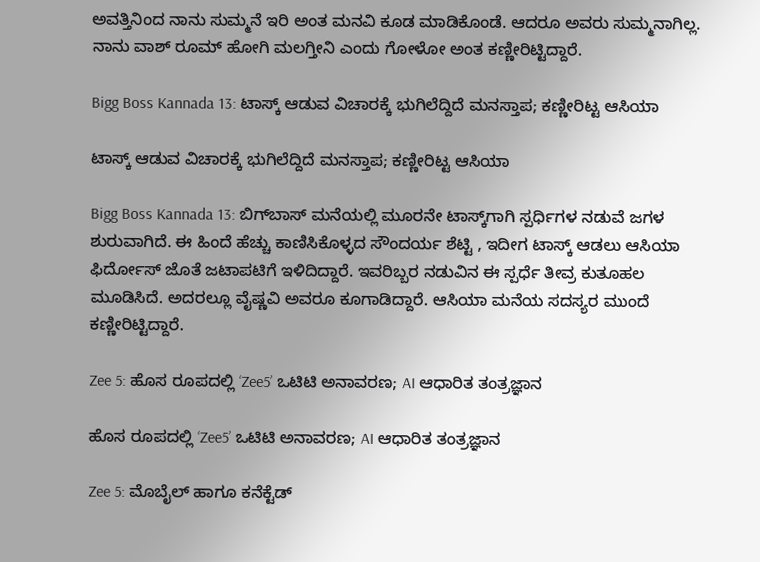ಅವತ್ತಿನಿಂದ ನಾನು ಸುಮ್ಮನೆ ಇರಿ ಅಂತ ಮನವಿ ಕೂಡ ಮಾಡಿಕೊಂಡೆ. ಆದರೂ ಅವರು ಸುಮ್ಮನಾಗಿಲ್ಲ. ನಾನು ವಾಶ್‌ ರೂಮ್‌ ಹೋಗಿ ಮಲಗ್ತೀನಿ ಎಂದು ಗೋಳೋ ಅಂತ ಕಣ್ಣೀರಿಟ್ಟಿದ್ದಾರೆ.

Bigg Boss Kannada 13: ಟಾಸ್ಕ್ ಆಡುವ ವಿಚಾರಕ್ಕೆ ಭುಗಿಲೆದ್ದಿದೆ ಮನಸ್ತಾಪ; ಕಣ್ಣೀರಿಟ್ಟ ಆಸಿಯಾ

ಟಾಸ್ಕ್ ಆಡುವ ವಿಚಾರಕ್ಕೆ ಭುಗಿಲೆದ್ದಿದೆ ಮನಸ್ತಾಪ; ಕಣ್ಣೀರಿಟ್ಟ ಆಸಿಯಾ

Bigg Boss Kannada 13: ಬಿಗ್‌ಬಾಸ್ ಮನೆಯಲ್ಲಿ ಮೂರನೇ ಟಾಸ್ಕ್‌ಗಾಗಿ ಸ್ಪರ್ಧಿಗಳ ನಡುವೆ ಜಗಳ ಶುರುವಾಗಿದೆ. ಈ ಹಿಂದೆ ಹೆಚ್ಚು ಕಾಣಿಸಿಕೊಳ್ಳದ ಸೌಂದರ್ಯ ಶೆಟ್ಟಿ , ಇದೀಗ ಟಾಸ್ಕ್ ಆಡಲು ಆಸಿಯಾ ಫಿರ್ದೋಸ್ ಜೊತೆ ಜಟಾಪಟಿಗೆ ಇಳಿದಿದ್ದಾರೆ. ಇವರಿಬ್ಬರ ನಡುವಿನ ಈ ಸ್ಪರ್ಧೆ ತೀವ್ರ ಕುತೂಹಲ ಮೂಡಿಸಿದೆ. ಅದರಲ್ಲೂ ವೈಷ್ಣವಿ ಅವರೂ ಕೂಗಾಡಿದ್ದಾರೆ. ಆಸಿಯಾ ಮನೆಯ ಸದಸ್ಯರ ಮುಂದೆ ಕಣ್ಣೀರಿಟ್ಟಿದ್ದಾರೆ.

Zee 5: ಹೊಸ ರೂಪದಲ್ಲಿ ‘Zee5’ ಒಟಿಟಿ ಅನಾವರಣ; AI ಆಧಾರಿತ ತಂತ್ರಜ್ಞಾನ

ಹೊಸ ರೂಪದಲ್ಲಿ ‘Zee5’ ಒಟಿಟಿ ಅನಾವರಣ; AI ಆಧಾರಿತ ತಂತ್ರಜ್ಞಾನ

Zee 5: ಮೊಬೈಲ್ ಹಾಗೂ ಕನೆಕ್ಟೆಡ್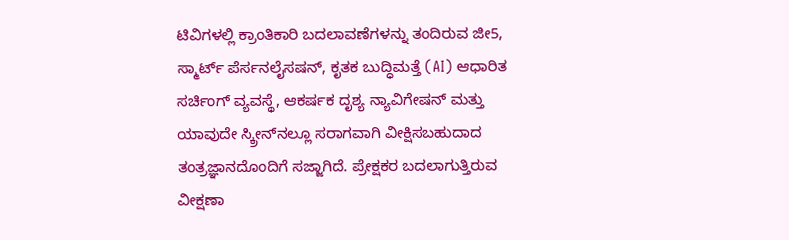ಟಿವಿಗಳಲ್ಲಿ ಕ್ರಾಂತಿಕಾರಿ ಬದಲಾವಣೆಗಳನ್ನು ತಂದಿರುವ ಜೀ5, ಸ್ಮಾರ್ಟ್ ಪೆರ್ಸನಲೈಸಷನ್, ಕೃತಕ ಬುದ್ಧಿಮತ್ತೆ (AI) ಆಧಾರಿತ ಸರ್ಚಿಂಗ್ ವ್ಯವಸ್ಥೆ, ಆಕರ್ಷಕ ದೃಶ್ಯ ನ್ಯಾವಿಗೇಷನ್ ಮತ್ತು ಯಾವುದೇ ಸ್ಕ್ರೀನ್‌ನಲ್ಲೂ ಸರಾಗವಾಗಿ ವೀಕ್ಷಿಸಬಹುದಾದ ತಂತ್ರಜ್ಞಾನದೊಂದಿಗೆ ಸಜ್ಜಾಗಿದೆ. ಪ್ರೇಕ್ಷಕರ ಬದಲಾಗುತ್ತಿರುವ ವೀಕ್ಷಣಾ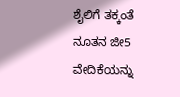ಶೈಲಿಗೆ ತಕ್ಕಂತೆ ನೂತನ ಜೀ5 ವೇದಿಕೆಯನ್ನು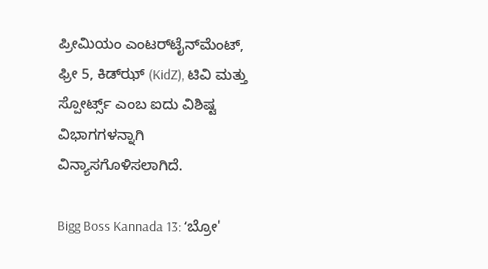ಪ್ರೀಮಿಯಂ ಎಂಟರ್‌ಟೈನ್‌ಮೆಂಟ್, ಫ್ರೀ 5, ಕಿಡ್‌ಝ್ (KidZ), ಟಿವಿ ಮತ್ತು ಸ್ಪೋರ್ಟ್ಸ್ ಎಂಬ ಐದು ವಿಶಿಷ್ಟ ವಿಭಾಗಗಳನ್ನಾಗಿ ವಿನ್ಯಾಸಗೊಳಿಸಲಾಗಿದೆ.

Bigg Boss Kannada 13: ʻಬ್ರೋ'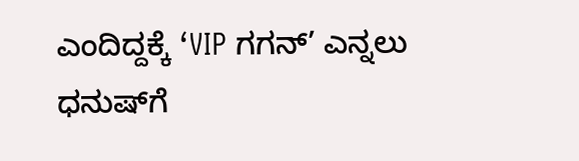ಎಂದಿದ್ದಕ್ಕೆ ‘VIP ಗಗನ್’ ಎನ್ನಲು ಧನುಷ್‌ಗೆ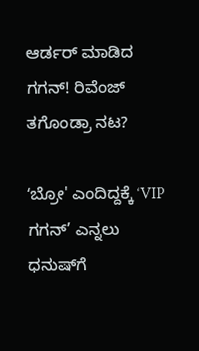ಆರ್ಡರ್‌ ಮಾಡಿದ ಗಗನ್‌! ರಿವೆಂಜ್‌ ತಗೊಂಡ್ರಾ ನಟ?

ʻಬ್ರೋ' ಎಂದಿದ್ದಕ್ಕೆ ‘VIP ಗಗನ್’ ಎನ್ನಲು ಧನುಷ್‌ಗೆ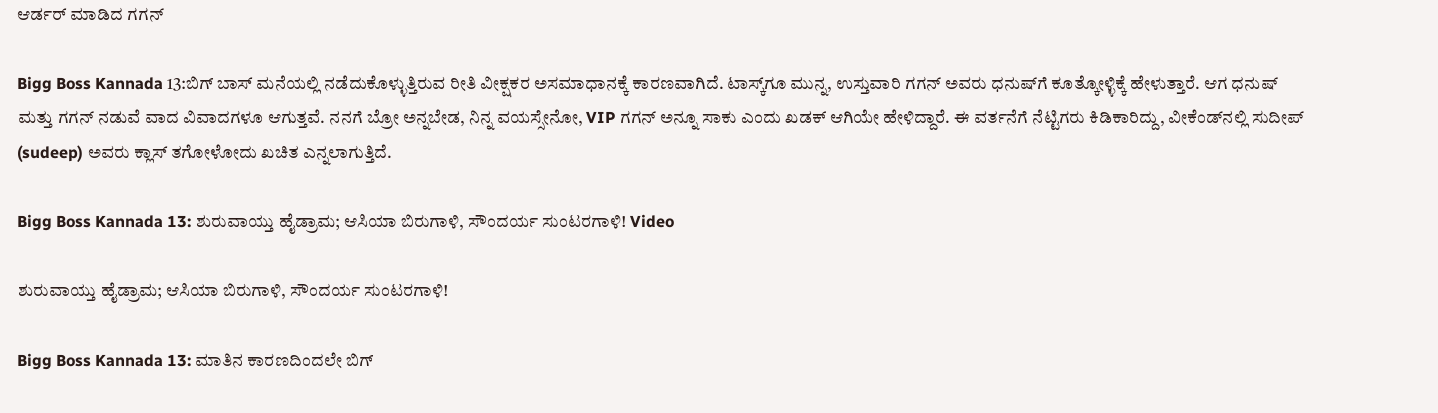ಆರ್ಡರ್‌ ಮಾಡಿದ ಗಗನ್‌

Bigg Boss Kannada 13:ಬಿಗ್ ಬಾಸ್ ಮನೆಯಲ್ಲಿ ನಡೆದುಕೊಳ್ಳುತ್ತಿರುವ ರೀತಿ ವೀಕ್ಷಕರ ಅಸಮಾಧಾನಕ್ಕೆ ಕಾರಣವಾಗಿದೆ. ಟಾಸ್ಕ್‌ಗೂ ಮುನ್ನ, ಉಸ್ತುವಾರಿ ಗಗನ್‌ ಅವರು ಧನುಷ್‌ಗೆ ಕೂತ್ಕೋಳ್ಳಿಕ್ಕೆ ಹೇಳುತ್ತಾರೆ. ಆಗ ಧನುಷ್‌ ಮತ್ತು ಗಗನ್‌ ನಡುವೆ ವಾದ ವಿವಾದಗಳೂ ಆಗುತ್ತವೆ. ನನಗೆ ಬ್ರೋ ಅನ್ನಬೇಡ, ನಿನ್ನ ವಯಸ್ಸೇನೋ, VIP ಗಗನ್‌ ಅನ್ನೂ ಸಾಕು ಎಂದು ಖಡಕ್‌ ಆಗಿಯೇ ಹೇಳಿದ್ದಾರೆ. ಈ ವರ್ತನೆಗೆ ನೆಟ್ಟಿಗರು ಕಿಡಿಕಾರಿದ್ದು, ವೀಕೆಂಡ್‌ನಲ್ಲಿ ಸುದೀಪ್ (sudeep) ಅವರು ಕ್ಲಾಸ್ ತಗೋಳೋದು ಖಚಿತ ಎನ್ನಲಾಗುತ್ತಿದೆ.

Bigg Boss Kannada 13: ಶುರುವಾಯ್ತು ಹೈಡ್ರಾಮ; ಆಸಿಯಾ ಬಿರುಗಾಳಿ, ಸೌಂದರ್ಯ ಸುಂಟರಗಾಳಿ! Video

ಶುರುವಾಯ್ತು ಹೈಡ್ರಾಮ; ಆಸಿಯಾ ಬಿರುಗಾಳಿ, ಸೌಂದರ್ಯ ಸುಂಟರಗಾಳಿ!

Bigg Boss Kannada 13: ಮಾತಿನ ಕಾರಣದಿಂದಲೇ ಬಿಗ್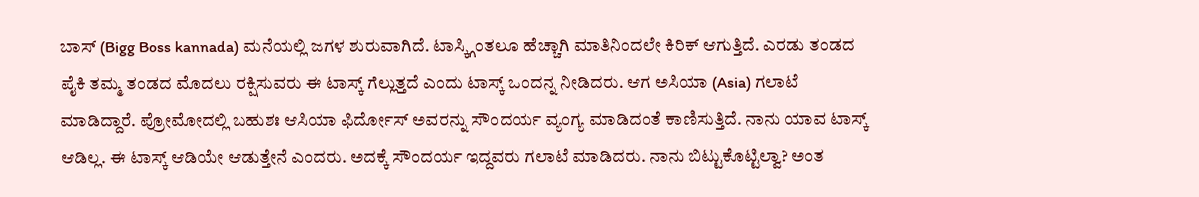ಬಾಸ್ (Bigg Boss kannada) ಮನೆಯಲ್ಲಿ ಜಗಳ ಶುರುವಾಗಿದೆ. ಟಾಸ್ಕ್ಗಿಂತಲೂ ಹೆಚ್ಚಾಗಿ ಮಾತಿನಿಂದಲೇ ಕಿರಿಕ್ ಆಗುತ್ತಿದೆ. ಎರಡು ತಂಡದ ಪೈಕಿ ತಮ್ಮ ತಂಡದ ಮೊದಲು ರಕ್ಷಿಸುವರು ಈ ಟಾಸ್ಕ್‌ ಗೆಲ್ಲುತ್ತದೆ ಎಂದು ಟಾಸ್ಕ್‌ ಒಂದನ್ನ ನೀಡಿದರು. ಆಗ ಅಸಿಯಾ (Asia) ಗಲಾಟೆ ಮಾಡಿದ್ದಾರೆ. ಪ್ರೋಮೋದಲ್ಲಿ ಬಹುಶಃ ಆಸಿಯಾ ಫಿರ್ದೋಸ್‌ ಅವರನ್ನು ಸೌಂದರ್ಯ ವ್ಯಂಗ್ಯ ಮಾಡಿದಂತೆ ಕಾಣಿಸುತ್ತಿದೆ. ನಾನು ಯಾವ ಟಾಸ್ಕ್‌ ಆಡಿಲ್ಲ. ಈ ಟಾಸ್ಕ್‌ ಆಡಿಯೇ ಆಡುತ್ತೇನೆ ಎಂದರು. ಅದಕ್ಕೆ ಸೌಂದರ್ಯ ಇದ್ದವರು ಗಲಾಟೆ ಮಾಡಿದರು. ನಾನು ಬಿಟ್ಟುಕೊಟ್ಟಿಲ್ವಾ? ಅಂತ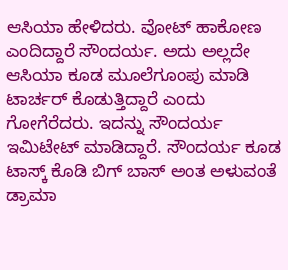ಆಸಿಯಾ ಹೇಳಿದರು. ವೋಟ್‌ ಹಾಕೋಣ ಎಂದಿದ್ದಾರೆ ಸೌಂದರ್ಯ. ಅದು ಅಲ್ಲದೇ ಆಸಿಯಾ ಕೂಡ ಮೂಲೆಗೂಂಪು ಮಾಡಿ ಟಾರ್ಚರ್‌ ಕೊಡುತ್ತಿದ್ದಾರೆ ಎಂದು ಗೋಗೆರೆದರು. ಇದನ್ನು ಸೌಂದರ್ಯ ಇಮಿಟೇಟ್‌ ಮಾಡಿದ್ದಾರೆ. ಸೌಂದರ್ಯ ಕೂಡ ಟಾಸ್ಕ್‌ ಕೊಡಿ ಬಿಗ್‌ ಬಾಸ್‌ ಅಂತ ಅಳುವಂತೆ ಡ್ರಾಮಾ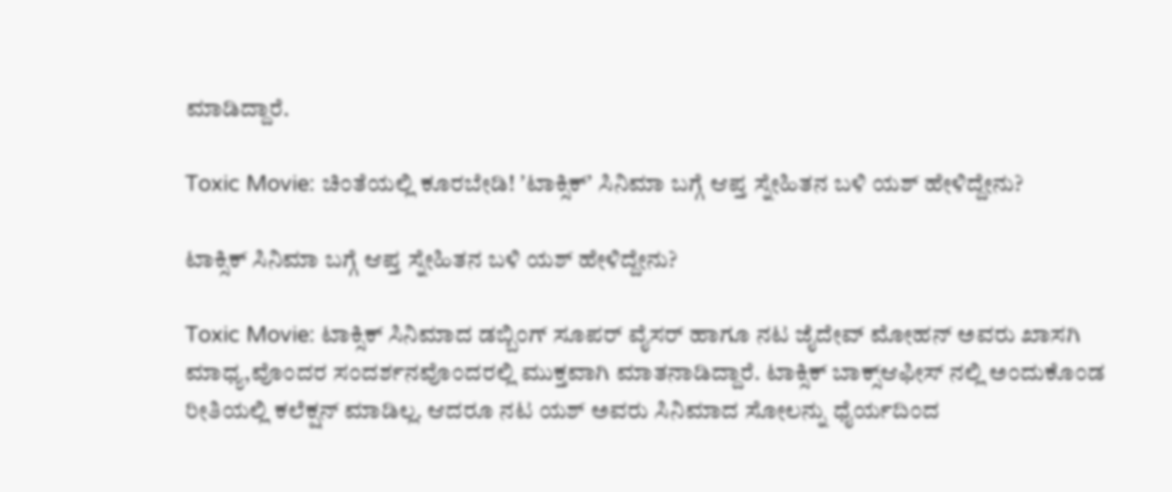ಮಾಡಿದ್ದಾರೆ.

Toxic Movie: ಚಿಂತೆಯಲ್ಲಿ ಕೂರಬೇಡಿ! ʼಟಾಕ್ಸಿಕ್ʼ ಸಿನಿಮಾ ಬಗ್ಗೆ ಆಪ್ತ ಸ್ನೇಹಿತನ ಬಳಿ ಯಶ್‌ ಹೇಳಿದ್ದೇನು?

ಟಾಕ್ಸಿಕ್ ಸಿನಿಮಾ ಬಗ್ಗೆ ಆಪ್ತ ಸ್ನೇಹಿತನ ಬಳಿ ಯಶ್‌ ಹೇಳಿದ್ದೇನು?

Toxic Movie: ಟಾಕ್ಸಿಕ್ ಸಿನಿಮಾದ ಡಬ್ಬಿಂಗ್ ಸೂಪರ್ ವೈಸರ್ ಹಾಗೂ ನಟ ಜೈದೇವ್ ಮೋಹನ್ ಅವರು ಖಾಸಗಿ ಮಾಧ್ಯ,ವೊಂದರ ಸಂದರ್ಶನವೊಂದರಲ್ಲಿ ಮುಕ್ತವಾಗಿ ಮಾತನಾಡಿದ್ದಾರೆ. ಟಾಕ್ಸಿಕ್ ಬಾಕ್ಸ್‌ಆಫೀಸ್‌ ನಲ್ಲಿ ಅಂದುಕೊಂಡ ರೀತಿಯಲ್ಲಿ ಕಲೆಕ್ಷನ್ ಮಾಡಿಲ್ಲ. ಆದರೂ ನಟ ಯಶ್ ಅವರು ಸಿನಿಮಾದ ಸೋಲನ್ನು ಧೈರ್ಯದಿಂದ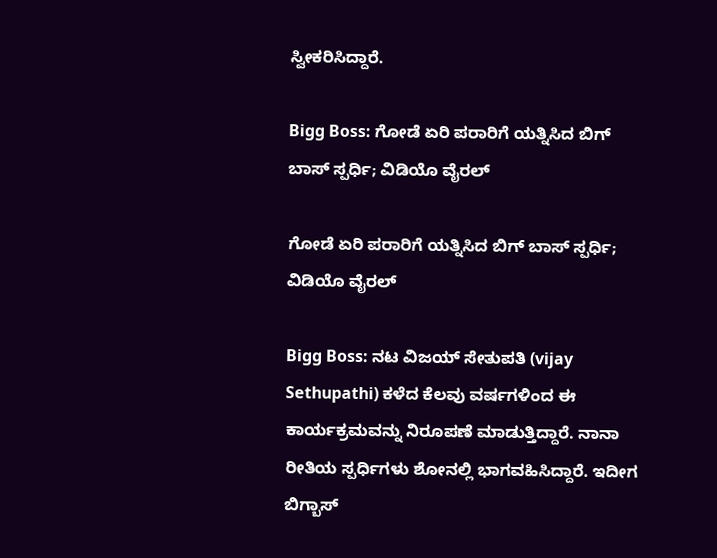ಸ್ವೀಕರಿಸಿದ್ದಾರೆ.

Bigg Boss: ಗೋಡೆ ಏರಿ ಪರಾರಿಗೆ ಯತ್ನಿಸಿದ ಬಿಗ್‌ ಬಾಸ್‌ ಸ್ಪರ್ಧಿ; ವಿಡಿಯೊ ವೈರಲ್‌

ಗೋಡೆ ಏರಿ ಪರಾರಿಗೆ ಯತ್ನಿಸಿದ ಬಿಗ್‌ ಬಾಸ್‌ ಸ್ಪರ್ಧಿ; ವಿಡಿಯೊ ವೈರಲ್‌

Bigg Boss: ನಟ ವಿಜಯ್ ಸೇತುಪತಿ (vijay Sethupathi) ಕಳೆದ ಕೆಲವು ವರ್ಷಗಳಿಂದ ಈ ಕಾರ್ಯಕ್ರಮವನ್ನು ನಿರೂಪಣೆ ಮಾಡುತ್ತಿದ್ದಾರೆ. ನಾನಾ ರೀತಿಯ ಸ್ಪರ್ಧಿಗಳು ಶೋನಲ್ಲಿ ಭಾಗವಹಿಸಿದ್ದಾರೆ. ಇದೀಗ ಬಿಗ್ಬಾಸ್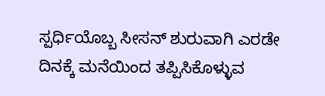ಸ್ಪರ್ಧಿಯೊಬ್ಬ ಸೀಸನ್ ಶುರುವಾಗಿ ಎರಡೇ ದಿನಕ್ಕೆ ಮನೆಯಿಂದ ತಪ್ಪಿಸಿಕೊಳ್ಳುವ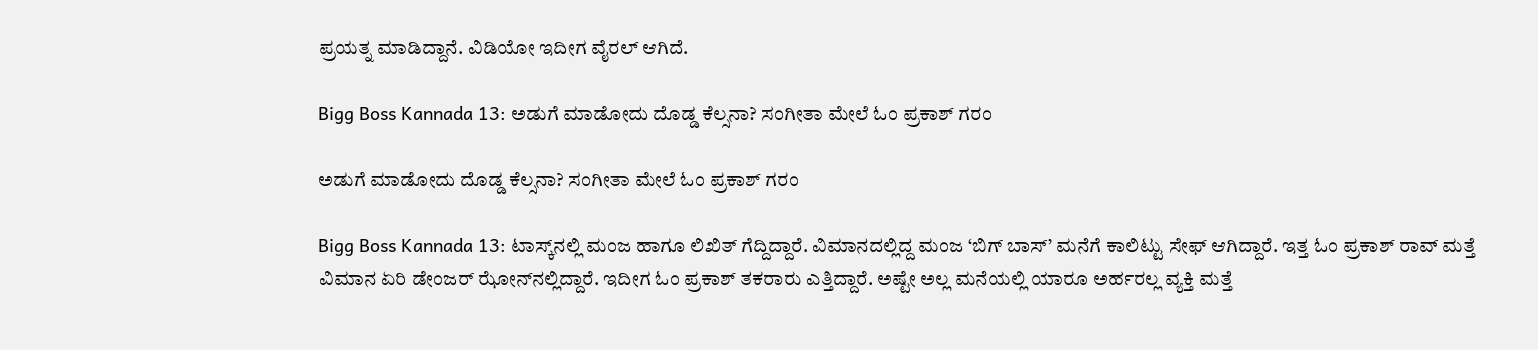ಪ್ರಯತ್ನ ಮಾಡಿದ್ದಾನೆ. ವಿಡಿಯೋ ಇದೀಗ ವೈರಲ್‌ ಆಗಿದೆ.

Bigg Boss Kannada 13: ಅಡುಗೆ ಮಾಡೋದು ದೊಡ್ಡ ಕೆಲ್ಸನಾ? ಸಂಗೀತಾ ಮೇಲೆ ಓಂ ಪ್ರಕಾಶ್ ಗರಂ

ಅಡುಗೆ ಮಾಡೋದು ದೊಡ್ಡ ಕೆಲ್ಸನಾ? ಸಂಗೀತಾ ಮೇಲೆ ಓಂ ಪ್ರಕಾಶ್ ಗರಂ

Bigg Boss Kannada 13: ಟಾಸ್ಕ್‌ನಲ್ಲಿ ಮಂಜ ಹಾಗೂ ಲಿಖಿತ್ ಗೆದ್ದಿದ್ದಾರೆ. ವಿಮಾನದಲ್ಲಿದ್ದ ಮಂಜ ‘ಬಿಗ್ ಬಾಸ್’ ಮನೆಗೆ ಕಾಲಿಟ್ಟು ಸೇಫ್ ಆಗಿದ್ದಾರೆ. ಇತ್ತ ಓಂ ಪ್ರಕಾಶ್ ರಾವ್ ಮತ್ತೆ ವಿಮಾನ ಏರಿ ಡೇಂಜರ್ ಝೋನ್‌ನಲ್ಲಿದ್ದಾರೆ. ಇದೀಗ ಓಂ ಪ್ರಕಾಶ್‌ ತಕರಾರು ಎತ್ತಿದ್ದಾರೆ. ಅಷ್ಟೇ ಅಲ್ಲ ಮನೆಯಲ್ಲಿ ಯಾರೂ ಅರ್ಹರಲ್ಲ ವ್ಯಕ್ತಿ ಮತ್ತೆ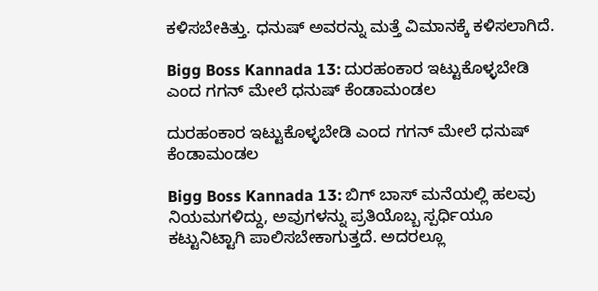ಕಳಿಸಬೇಕಿತ್ತು. ಧನುಷ್‌ ಅವರನ್ನು ಮತ್ತೆ ವಿಮಾನಕ್ಕೆ ಕಳಿಸಲಾಗಿದೆ.

Bigg Boss Kannada 13: ದುರಹಂಕಾರ ಇಟ್ಟುಕೊಳ್ಳಬೇಡಿ  ಎಂದ ಗಗನ್‌ ಮೇಲೆ ಧನುಷ್‌ ಕೆಂಡಾಮಂಡಲ

ದುರಹಂಕಾರ ಇಟ್ಟುಕೊಳ್ಳಬೇಡಿ ಎಂದ ಗಗನ್‌ ಮೇಲೆ ಧನುಷ್‌ ಕೆಂಡಾಮಂಡಲ

Bigg Boss Kannada 13: ಬಿಗ್ ಬಾಸ್ ಮನೆಯಲ್ಲಿ ಹಲವು ನಿಯಮಗಳಿದ್ದು, ಅವುಗಳನ್ನು ಪ್ರತಿಯೊಬ್ಬ ಸ್ಪರ್ಧಿಯೂ ಕಟ್ಟುನಿಟ್ಟಾಗಿ ಪಾಲಿಸಬೇಕಾಗುತ್ತದೆ. ಅದರಲ್ಲೂ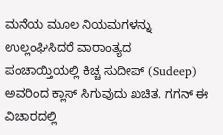ಮನೆಯ ಮೂಲ ನಿಯಮಗಳನ್ನು ಉಲ್ಲಂಘಿಸಿದರೆ ವಾರಾಂತ್ಯದ ಪಂಚಾಯ್ತಿಯಲ್ಲಿ ಕಿಚ್ಚ ಸುದೀಪ್ (Sudeep) ಅವರಿಂದ ಕ್ಲಾಸ್ ಸಿಗುವುದು ಖಚಿತ. ಗಗನ್‌ ಈ ವಿಚಾರದಲ್ಲಿ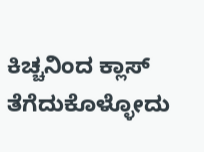ಕಿಚ್ಚನಿಂದ ಕ್ಲಾಸ್‌ ತೆಗೆದುಕೊಳ್ಳೋದು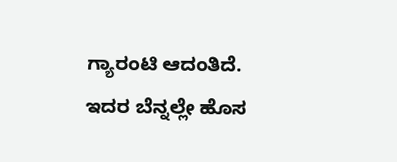ಗ್ಯಾರಂಟಿ ಆದಂತಿದೆ. ಇದರ ಬೆನ್ನಲ್ಲೇ ಹೊಸ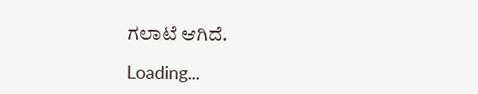ಗಲಾಟೆ ಆಗಿದೆ.

Loading...